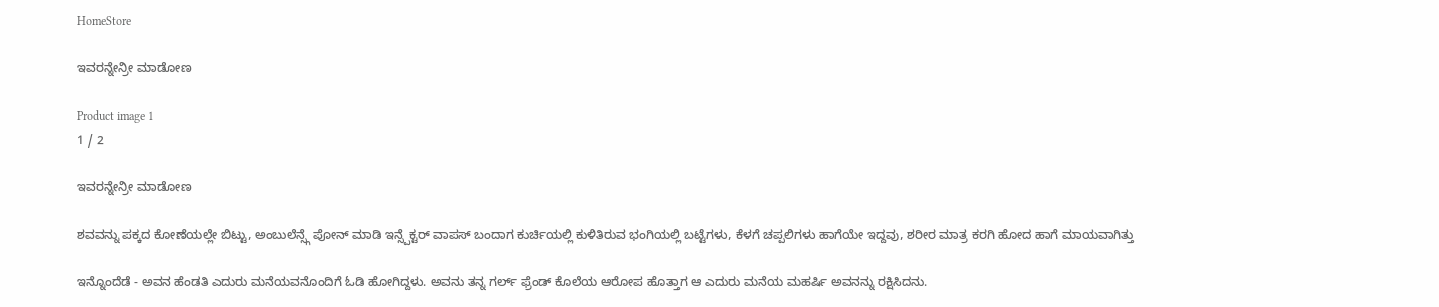HomeStore

ಇವರನ್ನೇನ್ರೀ ಮಾಡೋಣ

Product image 1
1 / 2

ಇವರನ್ನೇನ್ರೀ ಮಾಡೋಣ

ಶವವನ್ನು ಪಕ್ಕದ ಕೋಣೆಯಲ್ಲೇ ಬಿಟ್ಟು, ಅಂಬುಲೆನ್ಸ್ಗೆ ಪೋನ್ ಮಾಡಿ ಇನ್ಸ್ಪೆಕ್ಟರ್ ವಾಪಸ್ ಬಂದಾಗ ಕುರ್ಚಿಯಲ್ಲಿ ಕುಳಿತಿರುವ ಭಂಗಿಯಲ್ಲಿ ಬಟ್ಟೆಗಳು, ಕೆಳಗೆ ಚಪ್ಪಲಿಗಳು ಹಾಗೆಯೇ ಇದ್ದವು, ಶರೀರ ಮಾತ್ರ ಕರಗಿ ಹೋದ ಹಾಗೆ ಮಾಯವಾಗಿತ್ತು

ಇನ್ನೊಂದೆಡೆ - ಅವನ ಹೆಂಡತಿ ಎದುರು ಮನೆಯವನೊಂದಿಗೆ ಓಡಿ ಹೋಗಿದ್ದಳು. ಅವನು ತನ್ನ ಗರ್ಲ್ ಫ್ರೆಂಡ್ ಕೊಲೆಯ ಆರೋಪ ಹೊತ್ತಾಗ ಆ ಎದುರು ಮನೆಯ ಮಹರ್ಷಿ ಅವನನ್ನು ರಕ್ಷಿಸಿದನು.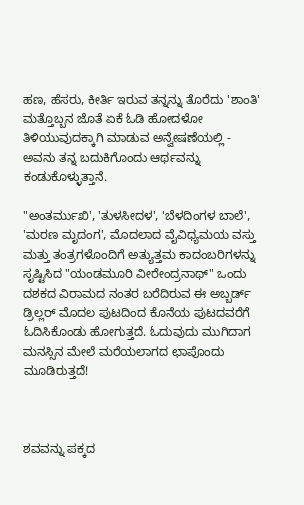ಹಣ, ಹೆಸರು, ಕೀರ್ತಿ ಇರುವ ತನ್ನನ್ನು ತೊರೆದು 'ಶಾಂತಿ' ಮತ್ತೊಬ್ಬನ ಜೊತೆ ಏಕೆ ಓಡಿ ಹೋದಳೋ ತಿಳಿಯುವುದಕ್ಕಾಗಿ ಮಾಡುವ ಅನ್ವೇಷಣೆಯಲ್ಲಿ - ಅವನು ತನ್ನ ಬದುಕಿಗೊಂದು ಆರ್ಥವನ್ನು ಕಂಡುಕೊಳ್ಳುತ್ತಾನೆ.

"ಅಂತರ್ಮುಖಿ', 'ತುಳಸೀದಳ', 'ಬೆಳದಿಂಗಳ ಬಾಲೆ', 'ಮರಣ ಮೃದಂಗ', ಮೊದಲಾದ ವೈವಿಧ್ಯಮಯ ವಸ್ತು ಮತ್ತು ತಂತ್ರಗಳೊಂದಿಗೆ ಅತ್ಯುತ್ತಮ ಕಾದಂಬರಿಗಳನ್ನು ಸೃಷ್ಟಿಸಿದ "ಯಂಡಮೂರಿ ವೀರೇಂದ್ರನಾಥ್" ಒಂದು ದಶಕದ ವಿರಾಮದ ನಂತರ ಬರೆದಿರುವ ಈ ಅಬ್ಬರ್ಡ್ ಡ್ರಿಲ್ಲರ್ ಮೊದಲ ಪುಟದಿಂದ ಕೊನೆಯ ಪುಟದವರೆಗೆ ಓದಿಸಿಕೊಂಡು ಹೋಗುತ್ತದೆ. ಓದುವುದು ಮುಗಿದಾಗ ಮನಸ್ಸಿನ ಮೇಲೆ ಮರೆಯಲಾಗದ ಛಾಪೊಂದು ಮೂಡಿರುತ್ತದೆ!



ಶವವನ್ನು ಪಕ್ಕದ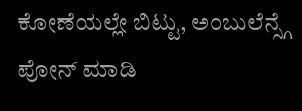ಕೋಣೆಯಲ್ಲೇ ಬಿಟ್ಟು, ಅಂಬುಲೆನ್ಸ್ಗೆ ಪೋನ್ ಮಾಡಿ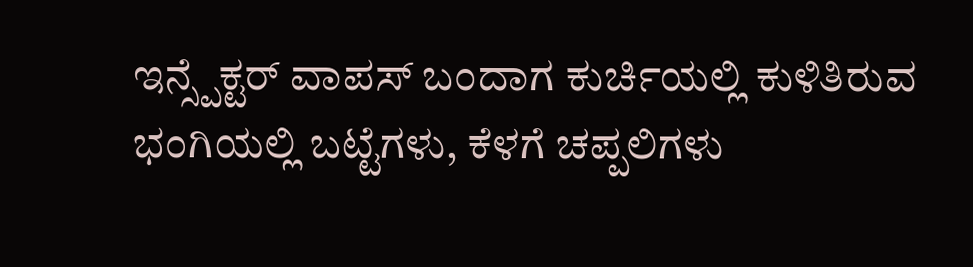ಇನ್ಸ್ಪೆಕ್ಟರ್ ವಾಪಸ್ ಬಂದಾಗ ಕುರ್ಚಿಯಲ್ಲಿ ಕುಳಿತಿರುವ ಭಂಗಿಯಲ್ಲಿ ಬಟ್ಟೆಗಳು, ಕೆಳಗೆ ಚಪ್ಪಲಿಗಳು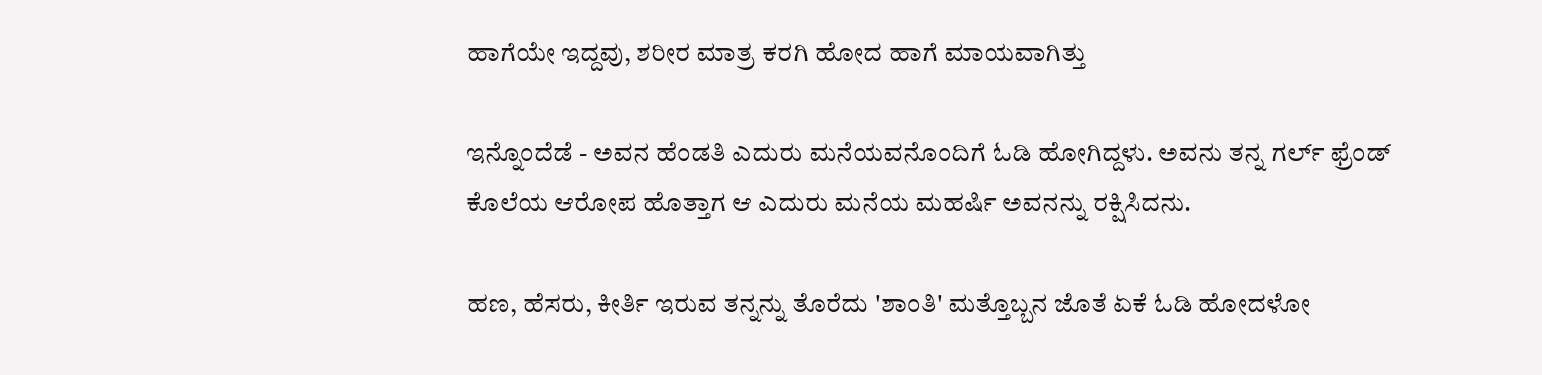ಹಾಗೆಯೇ ಇದ್ದವು, ಶರೀರ ಮಾತ್ರ ಕರಗಿ ಹೋದ ಹಾಗೆ ಮಾಯವಾಗಿತ್ತು

ಇನ್ನೊಂದೆಡೆ - ಅವನ ಹೆಂಡತಿ ಎದುರು ಮನೆಯವನೊಂದಿಗೆ ಓಡಿ ಹೋಗಿದ್ದಳು. ಅವನು ತನ್ನ ಗರ್ಲ್ ಫ್ರೆಂಡ್ ಕೊಲೆಯ ಆರೋಪ ಹೊತ್ತಾಗ ಆ ಎದುರು ಮನೆಯ ಮಹರ್ಷಿ ಅವನನ್ನು ರಕ್ಷಿಸಿದನು.

ಹಣ, ಹೆಸರು, ಕೀರ್ತಿ ಇರುವ ತನ್ನನ್ನು ತೊರೆದು 'ಶಾಂತಿ' ಮತ್ತೊಬ್ಬನ ಜೊತೆ ಏಕೆ ಓಡಿ ಹೋದಳೋ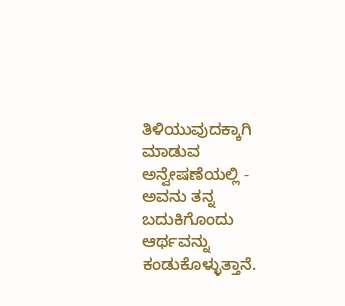ತಿಳಿಯುವುದಕ್ಕಾಗಿ ಮಾಡುವ ಅನ್ವೇಷಣೆಯಲ್ಲಿ - ಅವನು ತನ್ನ ಬದುಕಿಗೊಂದು ಆರ್ಥವನ್ನು ಕಂಡುಕೊಳ್ಳುತ್ತಾನೆ.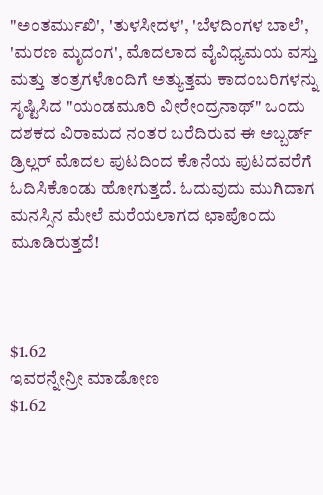"ಅಂತರ್ಮುಖಿ', 'ತುಳಸೀದಳ', 'ಬೆಳದಿಂಗಳ ಬಾಲೆ', 'ಮರಣ ಮೃದಂಗ', ಮೊದಲಾದ ವೈವಿಧ್ಯಮಯ ವಸ್ತು ಮತ್ತು ತಂತ್ರಗಳೊಂದಿಗೆ ಅತ್ಯುತ್ತಮ ಕಾದಂಬರಿಗಳನ್ನು ಸೃಷ್ಟಿಸಿದ "ಯಂಡಮೂರಿ ವೀರೇಂದ್ರನಾಥ್" ಒಂದು ದಶಕದ ವಿರಾಮದ ನಂತರ ಬರೆದಿರುವ ಈ ಅಬ್ಬರ್ಡ್ ಡ್ರಿಲ್ಲರ್ ಮೊದಲ ಪುಟದಿಂದ ಕೊನೆಯ ಪುಟದವರೆಗೆ ಓದಿಸಿಕೊಂಡು ಹೋಗುತ್ತದೆ. ಓದುವುದು ಮುಗಿದಾಗ ಮನಸ್ಸಿನ ಮೇಲೆ ಮರೆಯಲಾಗದ ಛಾಪೊಂದು ಮೂಡಿರುತ್ತದೆ!



$1.62
ಇವರನ್ನೇನ್ರೀ ಮಾಡೋಣ
$1.62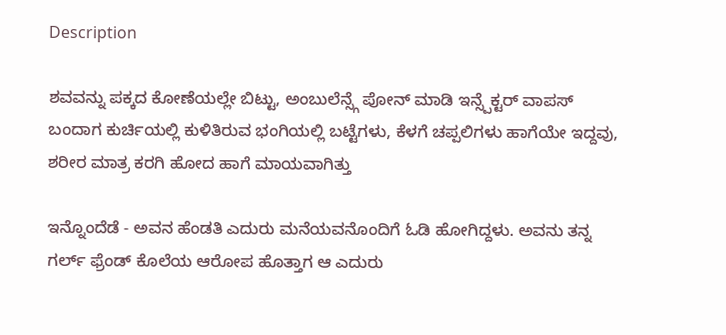Description

ಶವವನ್ನು ಪಕ್ಕದ ಕೋಣೆಯಲ್ಲೇ ಬಿಟ್ಟು, ಅಂಬುಲೆನ್ಸ್ಗೆ ಪೋನ್ ಮಾಡಿ ಇನ್ಸ್ಪೆಕ್ಟರ್ ವಾಪಸ್ ಬಂದಾಗ ಕುರ್ಚಿಯಲ್ಲಿ ಕುಳಿತಿರುವ ಭಂಗಿಯಲ್ಲಿ ಬಟ್ಟೆಗಳು, ಕೆಳಗೆ ಚಪ್ಪಲಿಗಳು ಹಾಗೆಯೇ ಇದ್ದವು, ಶರೀರ ಮಾತ್ರ ಕರಗಿ ಹೋದ ಹಾಗೆ ಮಾಯವಾಗಿತ್ತು

ಇನ್ನೊಂದೆಡೆ - ಅವನ ಹೆಂಡತಿ ಎದುರು ಮನೆಯವನೊಂದಿಗೆ ಓಡಿ ಹೋಗಿದ್ದಳು. ಅವನು ತನ್ನ ಗರ್ಲ್ ಫ್ರೆಂಡ್ ಕೊಲೆಯ ಆರೋಪ ಹೊತ್ತಾಗ ಆ ಎದುರು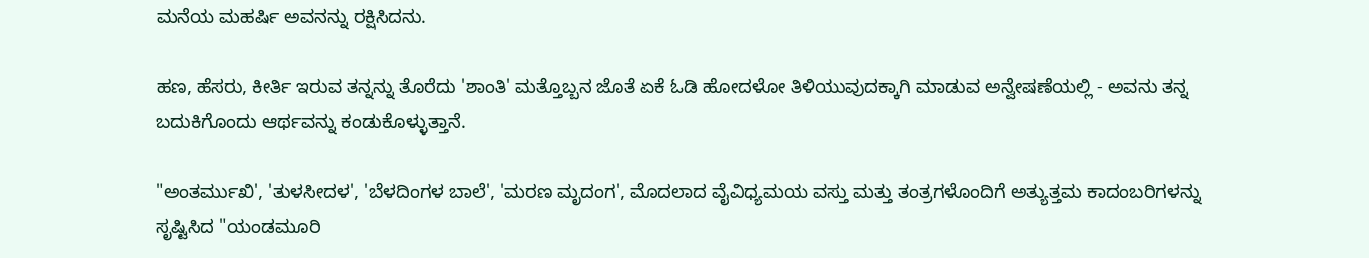ಮನೆಯ ಮಹರ್ಷಿ ಅವನನ್ನು ರಕ್ಷಿಸಿದನು.

ಹಣ, ಹೆಸರು, ಕೀರ್ತಿ ಇರುವ ತನ್ನನ್ನು ತೊರೆದು 'ಶಾಂತಿ' ಮತ್ತೊಬ್ಬನ ಜೊತೆ ಏಕೆ ಓಡಿ ಹೋದಳೋ ತಿಳಿಯುವುದಕ್ಕಾಗಿ ಮಾಡುವ ಅನ್ವೇಷಣೆಯಲ್ಲಿ - ಅವನು ತನ್ನ ಬದುಕಿಗೊಂದು ಆರ್ಥವನ್ನು ಕಂಡುಕೊಳ್ಳುತ್ತಾನೆ.

"ಅಂತರ್ಮುಖಿ', 'ತುಳಸೀದಳ', 'ಬೆಳದಿಂಗಳ ಬಾಲೆ', 'ಮರಣ ಮೃದಂಗ', ಮೊದಲಾದ ವೈವಿಧ್ಯಮಯ ವಸ್ತು ಮತ್ತು ತಂತ್ರಗಳೊಂದಿಗೆ ಅತ್ಯುತ್ತಮ ಕಾದಂಬರಿಗಳನ್ನು ಸೃಷ್ಟಿಸಿದ "ಯಂಡಮೂರಿ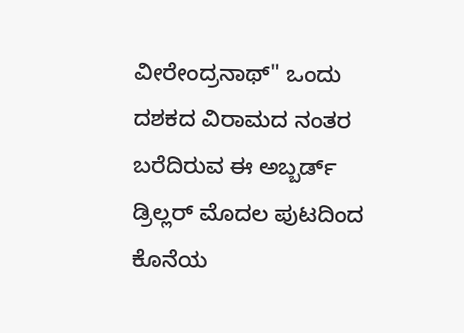ವೀರೇಂದ್ರನಾಥ್" ಒಂದು ದಶಕದ ವಿರಾಮದ ನಂತರ ಬರೆದಿರುವ ಈ ಅಬ್ಬರ್ಡ್ ಡ್ರಿಲ್ಲರ್ ಮೊದಲ ಪುಟದಿಂದ ಕೊನೆಯ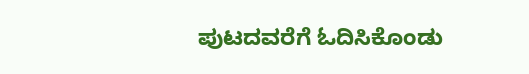ಪುಟದವರೆಗೆ ಓದಿಸಿಕೊಂಡು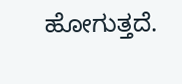ಹೋಗುತ್ತದೆ.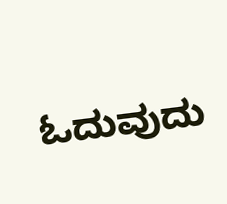ಓದುವುದು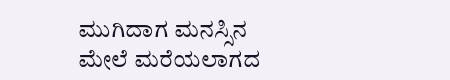ಮುಗಿದಾಗ ಮನಸ್ಸಿನ ಮೇಲೆ ಮರೆಯಲಾಗದ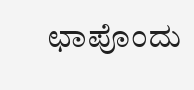ಛಾಪೊಂದು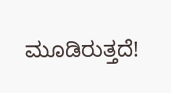ಮೂಡಿರುತ್ತದೆ!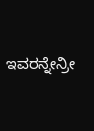ಇವರನ್ನೇನ್ರೀ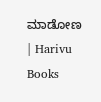ಮಾಡೋಣ | Harivu Books